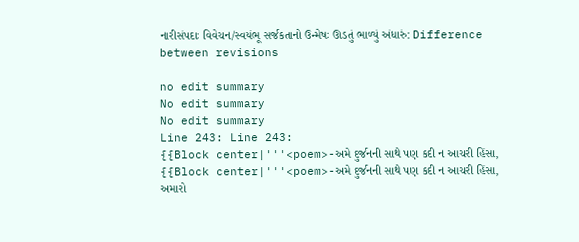નારીસંપદાઃ વિવેચન/સ્વયંભૂ સર્જકતાનો ઉન્મેષઃ ઊડતું ભાળ્યું અંધારું: Difference between revisions

no edit summary
No edit summary
No edit summary
Line 243: Line 243:
{{Block center|'''<poem>-અમે દુર્જનની સાથે પણ કદી ન આચરી હિંસા,
{{Block center|'''<poem>-અમે દુર્જનની સાથે પણ કદી ન આચરી હિંસા,
અમારો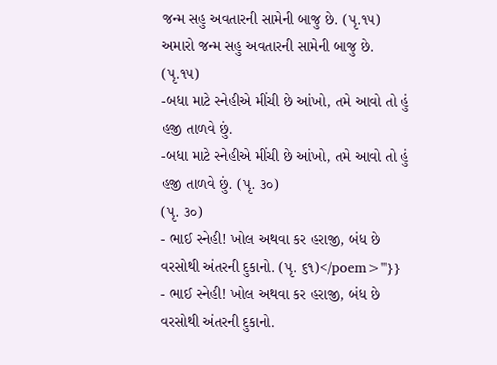જન્મ સહુ અવતારની સામેની બાજુ છે. (પૃ.૧૫)
અમારો જન્મ સહુ અવતારની સામેની બાજુ છે. (પૃ.૧૫)
-બધા માટે સ્નેહીએ મીંચી છે આંખો, તમે આવો તો હું હજી તાળવે છું.
-બધા માટે સ્નેહીએ મીંચી છે આંખો, તમે આવો તો હું હજી તાળવે છું. (પૃ. ૩૦)
(પૃ. ૩૦)
- ભાઈ સ્નેહી! ખોલ અથવા કર હરાજી, બંધ છે વરસોથી અંતરની દુકાનો. (પૃ. ૬૧)</poem>'''}}
- ભાઈ સ્નેહી! ખોલ અથવા કર હરાજી, બંધ છે વરસોથી અંતરની દુકાનો.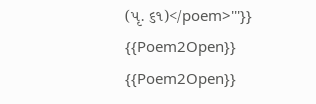(પૃ. ૬૧)</poem>'''}}
{{Poem2Open}}
{{Poem2Open}}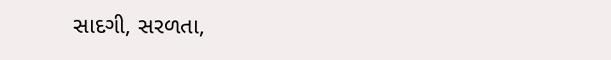સાદગી, સરળતા,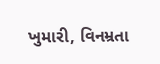ખુમારી, વિનમ્રતા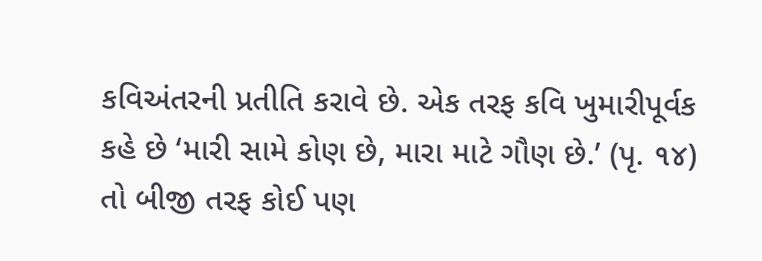કવિઅંતરની પ્રતીતિ કરાવે છે. એક તરફ કવિ ખુમારીપૂર્વક કહે છે ‘મારી સામે કોણ છે, મારા માટે ગૌણ છે.’ (પૃ. ૧૪) તો બીજી તરફ કોઈ પણ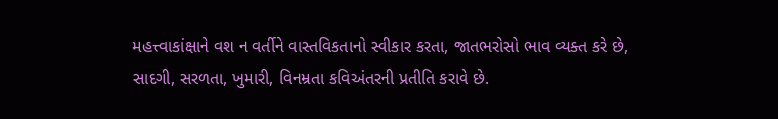મહત્ત્વાકાંક્ષાને વશ ન વર્તીને વાસ્તવિકતાનો સ્વીકાર કરતા, જાતભરોસો ભાવ વ્યક્ત કરે છે,
સાદગી, સરળતા, ખુમારી, વિનમ્રતા કવિઅંતરની પ્રતીતિ કરાવે છે.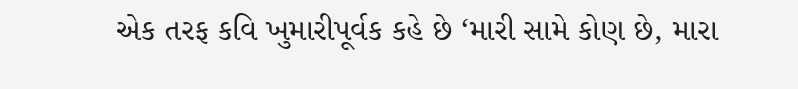એક તરફ કવિ ખુમારીપૂર્વક કહે છે ‘મારી સામે કોણ છે, મારા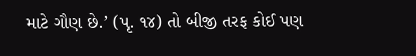માટે ગૌણ છે.’ (પૃ. ૧૪) તો બીજી તરફ કોઈ પણ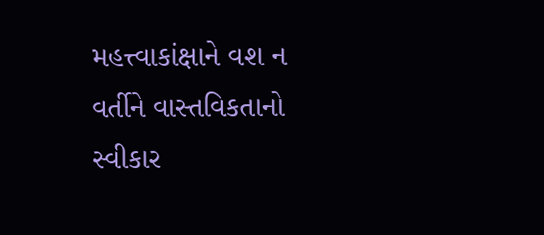મહત્ત્વાકાંક્ષાને વશ ન વર્તીને વાસ્તવિકતાનો સ્વીકાર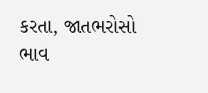કરતા, જાતભરોસો ભાવ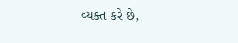વ્યક્ત કરે છે,